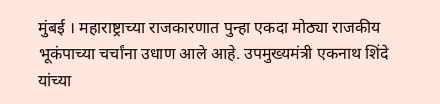मुंबई । महाराष्ट्राच्या राजकारणात पुन्हा एकदा मोठ्या राजकीय भूकंपाच्या चर्चांना उधाण आले आहे. उपमुख्यमंत्री एकनाथ शिंदे यांच्या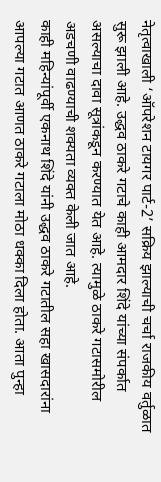नेतृत्वाखाली ‘ऑपरेशन टायगर पार्ट-2’ सक्रिय झाल्याची चर्चा राजकीय वर्तुळात सुरू झाली आहे. उद्धव ठाकरे गटाचे काही आमदार शिंदे यांच्या संपर्कात असल्याचा दावा सूत्रांकडून करण्यात येत आहे. त्यामुळे ठाकरे गटासमोरील अडचणी वाढण्याची शक्यता व्यक्त केली जात आहे.
काही महिन्यांपूर्वी एकनाथ शिंदे यांनी उद्धव ठाकरे गटातील सहा खासदारांना आपल्या गटात आणत ठाकरे गटाला मोठा धक्का दिला होता. आता पुन्हा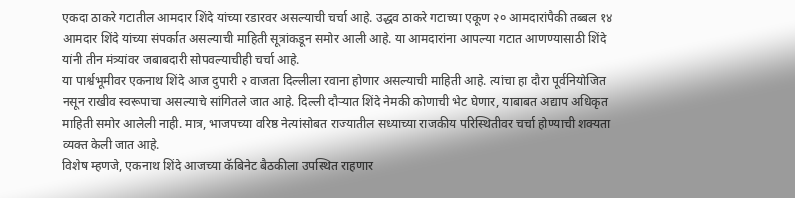एकदा ठाकरे गटातील आमदार शिंदे यांच्या रडारवर असल्याची चर्चा आहे. उद्धव ठाकरे गटाच्या एकूण २० आमदारांपैकी तब्बल १४ आमदार शिंदे यांच्या संपर्कात असल्याची माहिती सूत्रांकडून समोर आली आहे. या आमदारांना आपल्या गटात आणण्यासाठी शिंदे यांनी तीन मंत्र्यांवर जबाबदारी सोपवल्याचीही चर्चा आहे.
या पार्श्वभूमीवर एकनाथ शिंदे आज दुपारी २ वाजता दिल्लीला रवाना होणार असल्याची माहिती आहे. त्यांचा हा दौरा पूर्वनियोजित नसून राखीव स्वरूपाचा असल्याचे सांगितले जात आहे. दिल्ली दौऱ्यात शिंदे नेमकी कोणाची भेट घेणार, याबाबत अद्याप अधिकृत माहिती समोर आलेली नाही. मात्र, भाजपच्या वरिष्ठ नेत्यांसोबत राज्यातील सध्याच्या राजकीय परिस्थितीवर चर्चा होण्याची शक्यता व्यक्त केली जात आहे.
विशेष म्हणजे, एकनाथ शिंदे आजच्या कॅबिनेट बैठकीला उपस्थित राहणार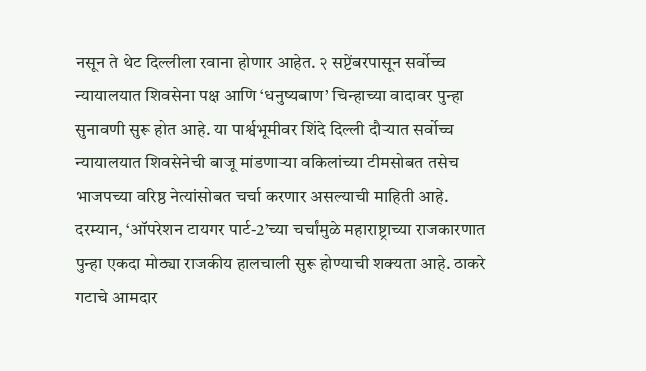नसून ते थेट दिल्लीला रवाना होणार आहेत. २ सप्टेंबरपासून सर्वोच्च न्यायालयात शिवसेना पक्ष आणि ‘धनुष्यबाण’ चिन्हाच्या वादावर पुन्हा सुनावणी सुरू होत आहे. या पार्श्वभूमीवर शिंदे दिल्ली दौऱ्यात सर्वोच्च न्यायालयात शिवसेनेची बाजू मांडणाऱ्या वकिलांच्या टीमसोबत तसेच भाजपच्या वरिष्ठ नेत्यांसोबत चर्चा करणार असल्याची माहिती आहे.
दरम्यान, ‘ऑपरेशन टायगर पार्ट-2’च्या चर्चांमुळे महाराष्ट्राच्या राजकारणात पुन्हा एकदा मोठ्या राजकीय हालचाली सुरू होण्याची शक्यता आहे. ठाकरे गटाचे आमदार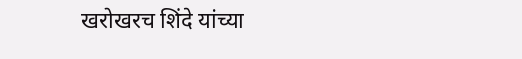खरोखरच शिंदे यांच्या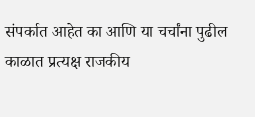संपर्कात आहेत का आणि या चर्चांना पुढील काळात प्रत्यक्ष राजकीय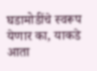घडामोडींचे स्वरूप येणार का, याकडे आता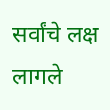सर्वांचे लक्ष लागले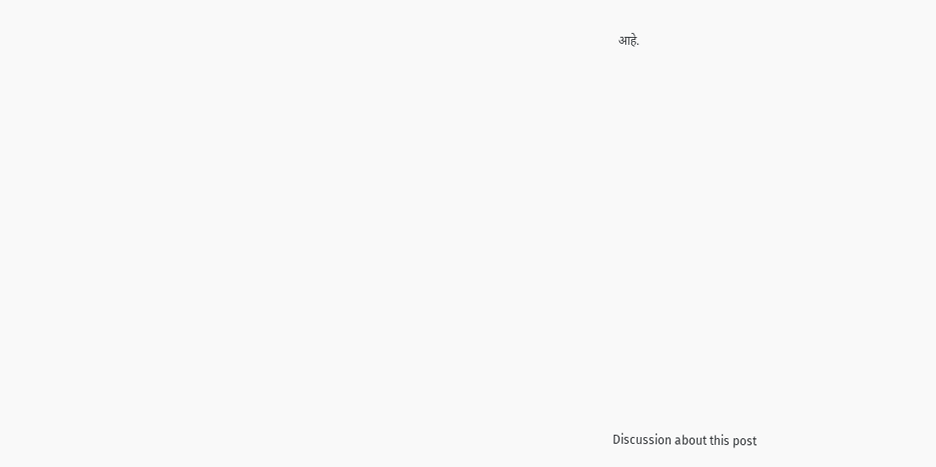आहे.














Discussion about this post